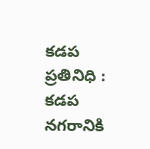కడప ప్రతినిధి : కడప నగరానికి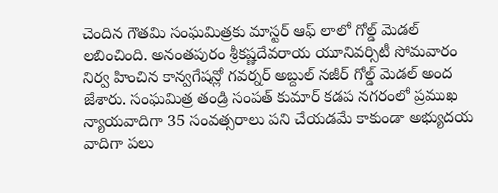చెందిన గౌతమి సంఘమిత్రకు మాస్టర్ ఆఫ్ లాలో గోల్డ్ మెడల్ లబించింది. అనంతపురం శ్రీకష్ణదేవరాయ యూనివర్సిటీ సోమవారం నిర్వ హించిన కాన్వగేషన్లో గవర్నర్ అబ్దుల్ నజీర్ గోల్డ్ మెడల్ అంద జేశారు. సంఘమిత్ర తండ్రి సంపత్ కుమార్ కడప నగరంలో ప్రముఖ న్యాయవాదిగా 35 సంవత్సరాలు పని చేయడమే కాకుండా అభ్యుదయ వాదిగా పలు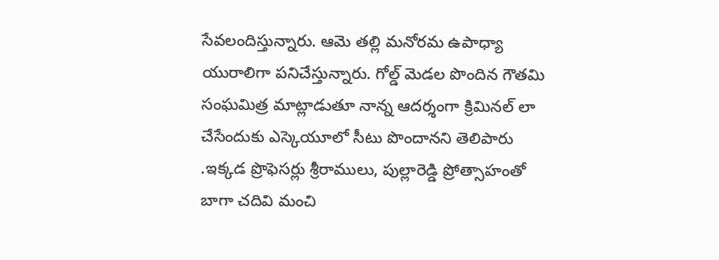సేవలందిస్తున్నారు. ఆమె తల్లి మనోరమ ఉపాధ్యా యురాలిగా పనిచేస్తున్నారు. గోల్డ్ మెడల పొందిన గౌతమి సంఘమిత్ర మాట్లాడుతూ నాన్న ఆదర్శంగా క్రిమినల్ లా చేసేందుకు ఎస్కెయూలో సీటు పొందానని తెలిపారు .ఇక్కడ ప్రొఫెసర్లు శ్రీరాములు, పుల్లారెడ్డి ప్రోత్సాహంతో బాగా చదివి మంచి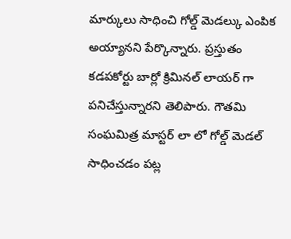మార్కులు సాధించి గోల్డ్ మెడల్కు ఎంపిక అయ్యానని పేర్కొన్నారు. ప్రస్తుతం కడపకోర్టు బార్లో క్రిమినల్ లాయర్ గా పనిచేస్తున్నారని తెలిపారు. గౌతమి సంఘమిత్ర మాస్టర్ లా లో గోల్డ్ మెడల్ సాధించడం పట్ల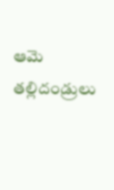ఆమె తల్లిదండ్రులు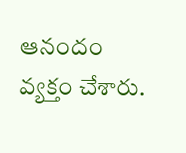ఆనందం వ్యక్తం చేశారు.